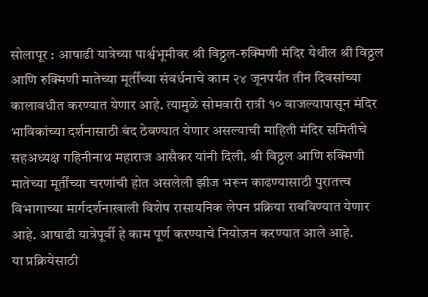सोलापूर : आषाढी यात्रेच्या पार्श्वभूमीवर श्री विठ्ठल-रुक्मिणी मंदिर येथील श्री विठ्ठल आणि रुक्मिणी मातेच्या मूर्तींच्या संवर्धनाचे काम २४ जूनपर्यंत तीन दिवसांच्या कालावधीत करण्यात येणार आहे. त्यामुळे सोमवारी रात्री १० वाजल्यापासून मंदिर भाविकांच्या दर्शनासाठी बंद ठेवण्यात येणार असल्याची माहिती मंदिर समितीचे सहअध्यक्ष गहिनीनाथ महाराज आसैकर यांनी दिली. श्री विठ्ठल आणि रुक्मिणी मातेच्या मूर्तींच्या चरणांची होत असलेली झीज भरून काढण्यासाठी पुरातत्त्व विभागाच्या मार्गदर्शनाखाली विशेष रासायनिक लेपन प्रक्रिया राबविण्यात येणार आहे. आषाढी यात्रेपूर्वी हे काम पूर्ण करण्याचे नियोजन करण्यात आले आहे.
या प्रक्रियेसाठी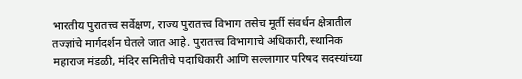भारतीय पुरातत्त्व सर्वेक्षण, राज्य पुरातत्त्व विभाग तसेच मूर्ती संवर्धन क्षेत्रातील तज्ज्ञांचे मार्गदर्शन घेतले जात आहे. पुरातत्त्व विभागाचे अधिकारी, स्थानिक महाराज मंडळी, मंदिर समितीचे पदाधिकारी आणि सल्लागार परिषद सदस्यांच्या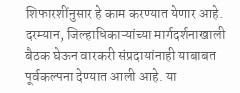शिफारशींनुसार हे काम करण्यात येणार आहे. दरम्यान, जिल्हाधिकाऱ्यांच्या मार्गदर्शनाखाली बैठक घेऊन वारकरी संप्रदायांनाही याबाबत पूर्वकल्पना देण्यात आली आहे. या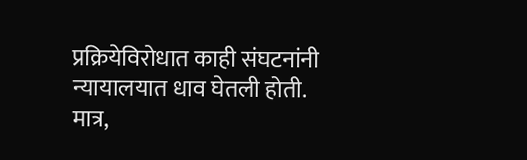प्रक्रियेविरोधात काही संघटनांनी न्यायालयात धाव घेतली होती. मात्र,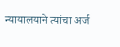न्यायालयाने त्यांचा अर्ज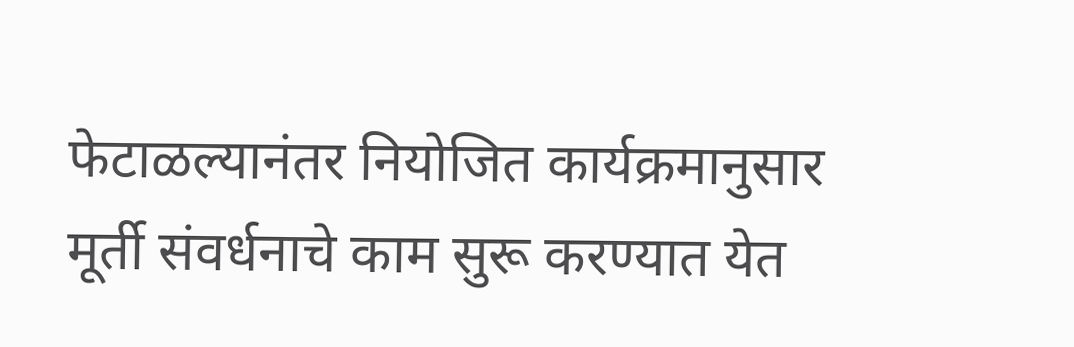फेटाळल्यानंतर नियोजित कार्यक्रमानुसार मूर्ती संवर्धनाचे काम सुरू करण्यात येत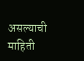असल्याची माहिती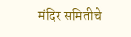मंदिर समितीचे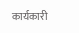कार्यकारी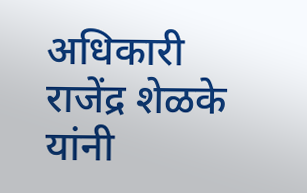अधिकारी राजेंद्र शेळके यांनी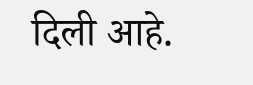दिली आहे.